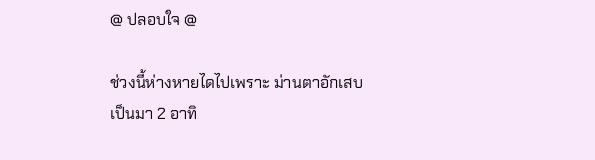@ ปลอบใจ @

ช่วงนี้ห่างหายไดไปเพราะ ม่านตาอักเสบ
เป็นมา 2 อาทิ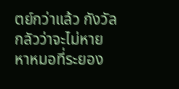ตย์กว่าแล้ว กังวัลกลัวว่าจะไม่หาย
หาหมอที่ระยอง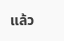แล้ว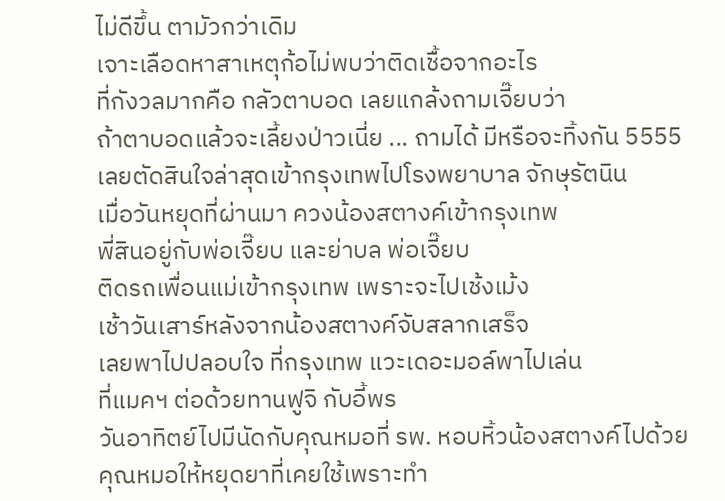ไม่ดีขึ้น ตามัวกว่าเดิม
เจาะเลือดหาสาเหตุก้อไม่พบว่าติดเชื้อจากอะไร
ที่กังวลมากคือ กลัวตาบอด เลยแกล้งถามเจี๊ยบว่า
ถ้าตาบอดแล้วจะเลี้ยงป่าวเนี่ย ... ถามได้ มีหรือจะทิ้งกัน 5555
เลยตัดสินใจล่าสุดเข้ากรุงเทพไปโรงพยาบาล จักษุรัตนิน
เมื่อวันหยุดที่ผ่านมา ควงน้องสตางค์เข้ากรุงเทพ
พี่สินอยู่กับพ่อเจี๊ยบ และย่าบล พ่อเจี๊ยบ
ติดรถเพื่อนแม่เข้ากรุงเทพ เพราะจะไปเช้งเม้ง
เช้าวันเสาร์หลังจากน้องสตางค์จับสลากเสร็จ
เลยพาไปปลอบใจ ที่กรุงเทพ แวะเดอะมอล์พาไปเล่น
ที่แมคฯ ต่อด้วยทานฟูจิ กับอี้พร
วันอาทิตย์ไปมีนัดกับคุณหมอที่ รพ. หอบหิ้วน้องสตางค์ไปด้วย
คุณหมอให้หยุดยาที่เคยใช้เพราะทำ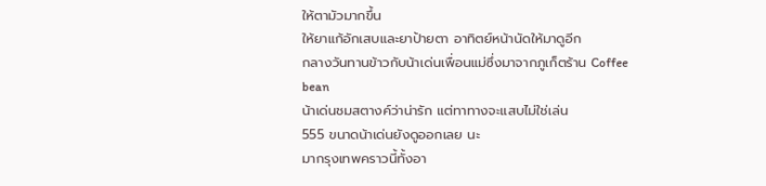ให้ตามัวมากขึ้น
ให้ยาแก้อักเสบและยาป้ายตา อาทิตย์หน้านัดให้มาดูอีก
กลางวันทานข้าวกับน้าเด่นเพื่อนแม่ซึ่งมาจากภูเก็ตร้าน Coffee bean
น้าเด่นชมสตางค์ว่าน่ารัก แต่ทาทางจะแสบไม่ใช่เล่น
555 ขนาดน้าเด่นยังดูออกเลย นะ
มากรุงเทพคราวนี้ทั้งอา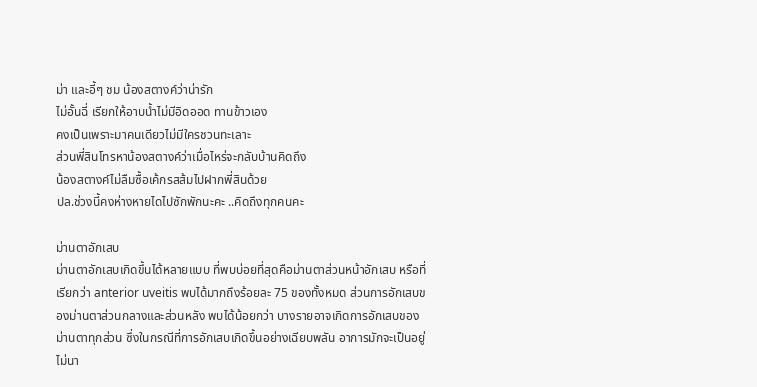ม่า และอี้ๆ ชม น้องสตางค์ว่าน่ารัก
ไม่อั้นฉี่ เรียกให้อาบน้ำไม่มีอิดออด ทานข้าวเอง
คงเป็นเพราะมาคนเดียวไม่มีใครชวนทะเลาะ
ส่วนพี่สินโทรหาน้องสตางค์ว่าเมื่อไหร่จะกลับบ้านคิดถึง
น้องสตางค์ไม่ลืมซื้อเค้กรสส้มไปฝากพี่สินด้วย
ปล.ช่วงนี้คงห่างหายไดไปซักพักนะคะ ..คิดถึงทุกคนคะ

ม่านตาอักเสบ
ม่านตาอักเสบเกิดขึ้นได้หลายแบบ ที่พบบ่อยที่สุดคือม่านตาส่วนหน้าอักเสบ หรือที่เรียกว่า anterior uveitis พบได้มากถึงร้อยละ 75 ของทั้งหมด ส่วนการอักเสบของม่านตาส่วนกลางและส่วนหลัง พบได้น้อยกว่า บางรายอาจเกิดการอักเสบของม่านตาทุกส่วน ซึ่งในกรณีที่การอักเสบเกิดขึ้นอย่างเฉียบพลัน อาการมักจะเป็นอยู่ไม่นา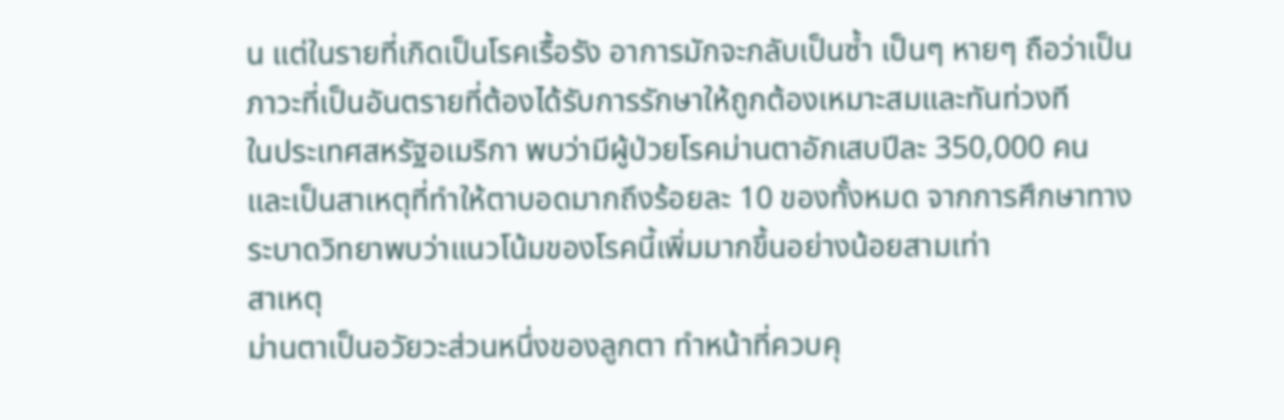น แต่ในรายที่เกิดเป็นโรคเรื้อรัง อาการมักจะกลับเป็นซ้ำ เป็นๆ หายๆ ถือว่าเป็นภาวะที่เป็นอันตรายที่ต้องได้รับการรักษาให้ถูกต้องเหมาะสมและทันท่วงที
ในประเทศสหรัฐอเมริกา พบว่ามีผู้ป่วยโรคม่านตาอักเสบปีละ 350,000 คน และเป็นสาเหตุที่ทำให้ตาบอดมากถึงร้อยละ 10 ของทั้งหมด จากการศึกษาทางระบาดวิทยาพบว่าแนวโน้มของโรคนี้เพิ่มมากขึ้นอย่างน้อยสามเท่า
สาเหตุ
ม่านตาเป็นอวัยวะส่วนหนึ่งของลูกตา ทำหน้าที่ควบคุ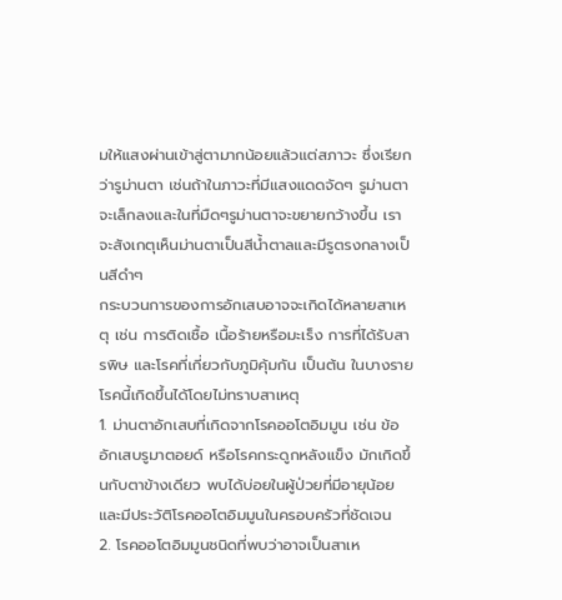มให้แสงผ่านเข้าสู่ตามากน้อยแล้วแต่สภาวะ ซึ่งเรียกว่ารูม่านตา เช่นถ้าในภาวะที่มีแสงแดดจัดๆ รูม่านตาจะเล็กลงและในที่มืดๆรูม่านตาจะขยายกว้างขึ้น เราจะสังเกตุเห็นม่านตาเป็นสีน้ำตาลและมีรูตรงกลางเป็นสีดำๆ
กระบวนการของการอักเสบอาจจะเกิดได้หลายสาเหตุ เช่น การติดเชื้อ เนื้อร้ายหรือมะเร็ง การที่ได้รับสารพิษ และโรคที่เกี่ยวกับภูมิคุ้มกัน เป็นต้น ในบางรายโรคนี้เกิดขึ้นได้โดยไม่ทราบสาเหตุ
1. ม่านตาอักเสบที่เกิดจากโรคออโตอิมมูน เช่น ข้ออักเสบรูมาตอยด์ หรือโรคกระดูกหลังแข็ง มักเกิดขึ้นกับตาข้างเดียว พบได้บ่อยในผู้ป่วยที่มีอายุน้อยและมีประวัติโรคออโตอิมมูนในครอบครัวที่ชัดเจน
2. โรคออโตอิมมูนชนิดที่พบว่าอาจเป็นสาเห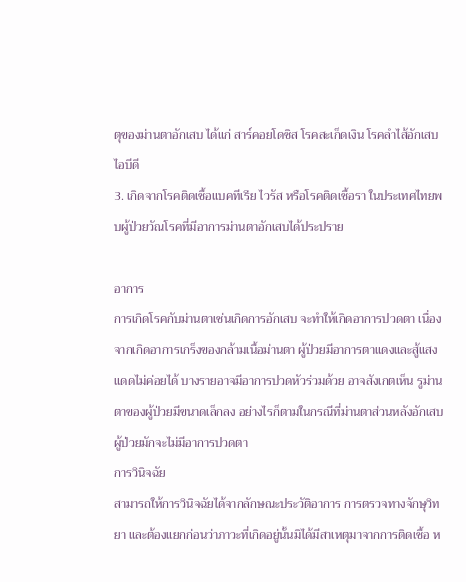ตุของม่านตาอักเสบ ได้แก่ สาร์คอยโดซิส โรคสะเก็ดเงิน โรคลำไส้อักเสบไอบีดี
3. เกิดจากโรคติดเชื้อแบคทีเรีย ไวรัส หรือโรคติดเชื้อรา ในประเทศไทยพบผู้ป่วยวัณโรคที่มีอาการม่านตาอักเสบได้ประปราย

อาการ
การเกิดโรคกับม่านตาเช่นเกิดการอักเสบ จะทำให้เกิดอาการปวดตา เนื่องจากเกิดอาการเกร็งของกล้ามเนื้อม่านตา ผู้ป่วยมีอาการตาแดงและสู้แสงแดดไม่ค่อยได้ บางรายอาจมีอาการปวดหัวร่วมด้วย อาจสังเกตเห็น รูม่านตาของผู้ป่วยมีขนาดเล็กลง อย่างไรก็ตามในกรณีที่ม่านตาส่วนหลังอักเสบ ผู้ป่วยมักจะไม่มีอาการปวดตา
การวินิจฉัย
สามารถให้การวินิจฉัยได้จากลักษณะประวัติอาการ การตรวจทางจักษุวิทยา และต้องแยกก่อนว่าภาวะที่เกิดอยู่นั้นมิได้มีสาเหตุมาจากการติดเชื้อ ห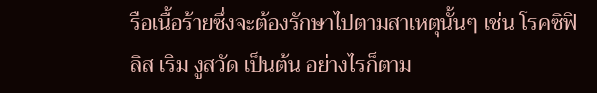รือเนื้อร้ายซึ่งจะต้องรักษาไปตามสาเหตุนั้นๆ เช่น โรคซิฟิลิส เริม งูสวัด เป็นต้น อย่างไรก็ตาม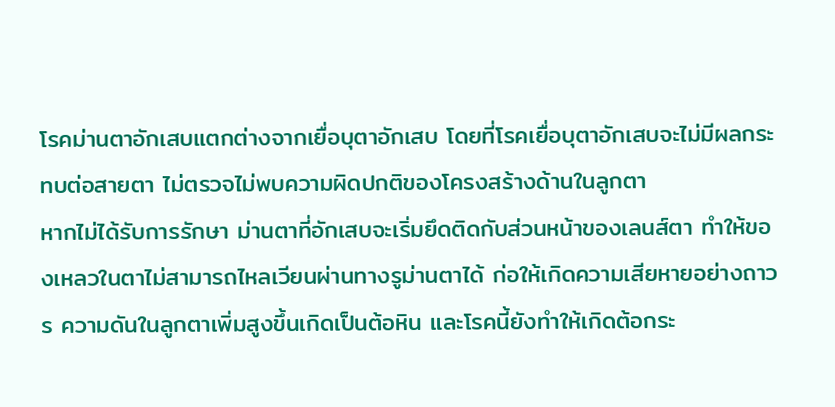โรคม่านตาอักเสบแตกต่างจากเยื่อบุตาอักเสบ โดยที่โรคเยื่อบุตาอักเสบจะไม่มีผลกระทบต่อสายตา ไม่ตรวจไม่พบความผิดปกติของโครงสร้างด้านในลูกตา
หากไม่ได้รับการรักษา ม่านตาที่อักเสบจะเริ่มยึดติดกับส่วนหน้าของเลนส์ตา ทำให้ของเหลวในตาไม่สามารถไหลเวียนผ่านทางรูม่านตาได้ ก่อให้เกิดความเสียหายอย่างถาวร ความดันในลูกตาเพิ่มสูงขึ้นเกิดเป็นต้อหิน และโรคนี้ยังทำให้เกิดต้อกระ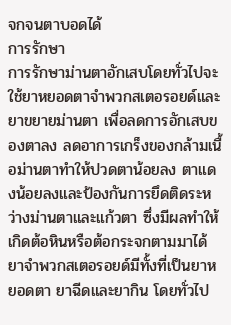จกจนตาบอดได้
การรักษา
การรักษาม่านตาอักเสบโดยทั่วไปจะใช้ยาหยอดตาจำพวกสเตอรอยด์และยาขยายม่านตา เพื่อลดการอักเสบของตาลง ลดอาการเกร็งของกล้ามเนื้อม่านตาทำให้ปวดตาน้อยลง ตาแดงน้อยลงและป้องกันการยึดติดระหว่างม่านตาและแก้วตา ซึ่งมีผลทำให้เกิดต้อหินหรือต้อกระจกตามมาได้
ยาจำพวกสเตอรอยด์มีทั้งที่เป็นยาหยอดตา ยาฉีดและยากิน โดยทั่วไป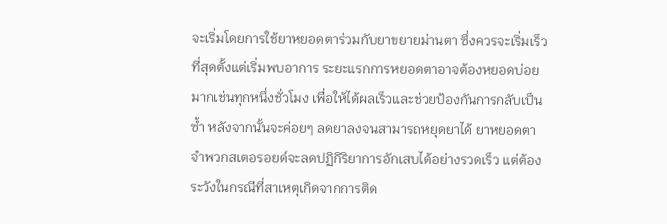จะเริ่มโดยการใช้ยาหยอดตาร่วมกับยาขยายม่านตา ซึ่งควรจะเริ่มเร็วที่สุดตั้งแต่เริ่มพบอาการ ระยะแรกการหยอดตาอาจต้องหยอดบ่อยมากเช่นทุกหนึ่งชั่วโมง เพื่อให้ได้ผลเร็วและช่วยป้องกันการกลับเป็นซ้ำ หลังจากนั้นจะค่อยๆ ลดยาลงจนสามารถหยุดยาได้ ยาหยอดตาจำพวกสเตอรอยด์จะลดปฏิกิริยาการอักเสบได้อย่างรวดเร็ว แต่ต้องระวังในกรณีที่สาเหตุเกิดจากการติด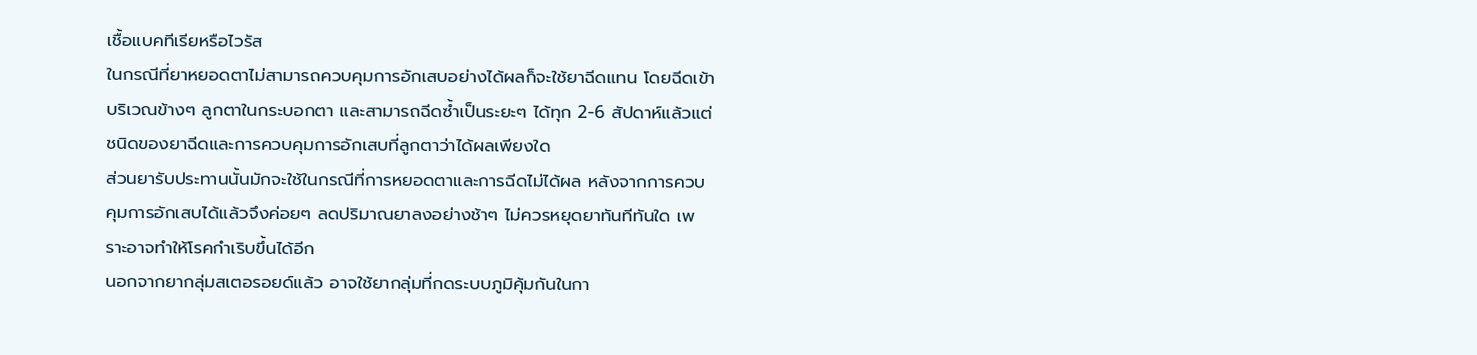เชื้อแบคทีเรียหรือไวรัส
ในกรณีที่ยาหยอดตาไม่สามารถควบคุมการอักเสบอย่างได้ผลก็จะใช้ยาฉีดแทน โดยฉีดเข้าบริเวณข้างๆ ลูกตาในกระบอกตา และสามารถฉีดซ้ำเป็นระยะๆ ได้ทุก 2-6 สัปดาห์แล้วแต่ชนิดของยาฉีดและการควบคุมการอักเสบที่ลูกตาว่าได้ผลเพียงใด
ส่วนยารับประทานนั้นมักจะใช้ในกรณีที่การหยอดตาและการฉีดไม่ได้ผล หลังจากการควบคุมการอักเสบได้แล้วจึงค่อยๆ ลดปริมาณยาลงอย่างช้าๆ ไม่ควรหยุดยาทันทีทันใด เพราะอาจทำให้โรคกำเริบขึ้นได้อีก
นอกจากยากลุ่มสเตอรอยด์แล้ว อาจใช้ยากลุ่มที่กดระบบภูมิคุ้มกันในกา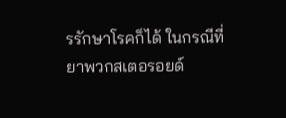รรักษาโรคก็ได้ ในกรณีที่ยาพวกสเตอรอยด์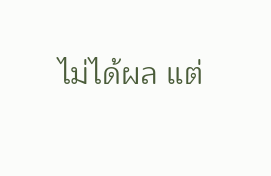ไม่ได้ผล แต่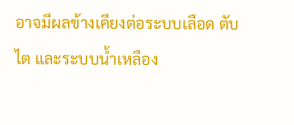อาจมีผลข้างเคียงต่อระบบเลือด ตับ ไต และระบบน้ำเหลือง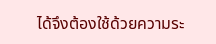ได้จึงต้องใช้ด้วยความระ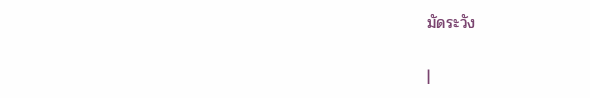มัดระวัง

|